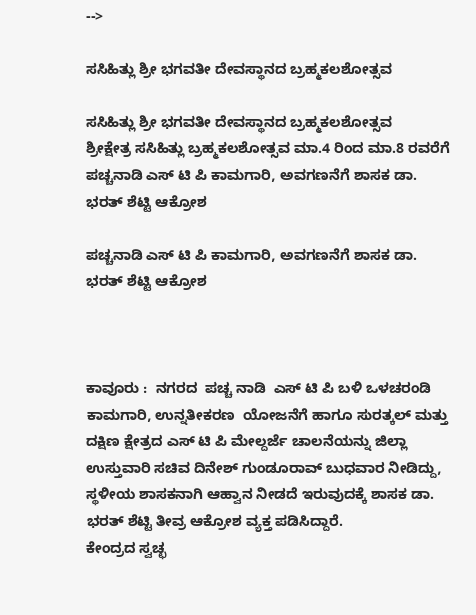-->

ಸಸಿಹಿತ್ಲು ಶ್ರೀ ಭಗವತೀ ದೇವಸ್ಥಾನದ ಬ್ರಹ್ಮಕಲಶೋತ್ಸವ

ಸಸಿಹಿತ್ಲು ಶ್ರೀ ಭಗವತೀ ದೇವಸ್ಥಾನದ ಬ್ರಹ್ಮಕಲಶೋತ್ಸವ
ಶ್ರೀಕ್ಷೇತ್ರ ಸಸಿಹಿತ್ಲು ಬ್ರಹ್ಮಕಲಶೋತ್ಸವ ಮಾ.4 ರಿಂದ ಮಾ.8 ರವರೆಗೆ
ಪಚ್ಚನಾಡಿ ಎಸ್ ಟಿ ಪಿ ಕಾಮಗಾರಿ, ಅವಗಣನೆಗೆ ಶಾಸಕ ಡಾ. ಭರತ್ ಶೆಟ್ಟಿ ಆಕ್ರೋಶ

ಪಚ್ಚನಾಡಿ ಎಸ್ ಟಿ ಪಿ ಕಾಮಗಾರಿ, ಅವಗಣನೆಗೆ ಶಾಸಕ ಡಾ. ಭರತ್ ಶೆಟ್ಟಿ ಆಕ್ರೋಶ



ಕಾವೂರು :  ನಗರದ  ಪಚ್ಚ ನಾಡಿ  ಎಸ್ ಟಿ ಪಿ ಬಳಿ ಒಳಚರಂಡಿ ಕಾಮಗಾರಿ, ಉನ್ನತೀಕರಣ  ಯೋಜನೆಗೆ ಹಾಗೂ ಸುರತ್ಕಲ್ ಮತ್ತು ದಕ್ಷಿಣ ಕ್ಷೇತ್ರದ ಎಸ್ ಟಿ ಪಿ ಮೇಲ್ದರ್ಜೆ ಚಾಲನೆಯನ್ನು ಜಿಲ್ಲಾ ಉಸ್ತುವಾರಿ ಸಚಿವ ದಿನೇಶ್ ಗುಂಡೂರಾವ್ ಬುಧವಾರ ನೀಡಿದ್ದು, ಸ್ಥಳೀಯ ಶಾಸಕನಾಗಿ ಆಹ್ವಾನ ನೀಡದೆ ಇರುವುದಕ್ಕೆ ಶಾಸಕ ಡಾ. ಭರತ್ ಶೆಟ್ಟಿ ತೀವ್ರ ಆಕ್ರೋಶ ವ್ಯಕ್ತ ಪಡಿಸಿದ್ದಾರೆ.
ಕೇಂದ್ರದ ಸ್ವಚ್ಛ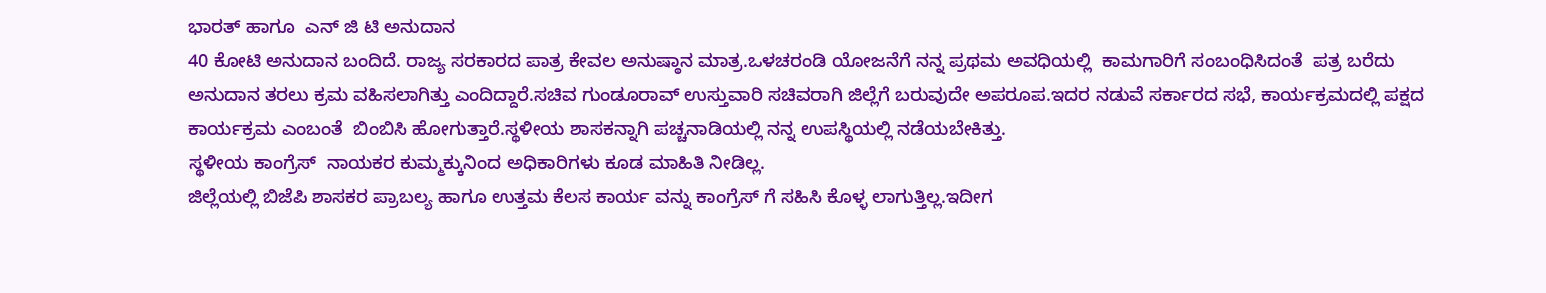ಭಾರತ್ ಹಾಗೂ  ಎನ್ ಜಿ ಟಿ ಅನುದಾನ
40 ಕೋಟಿ ಅನುದಾನ ಬಂದಿದೆ. ರಾಜ್ಯ ಸರಕಾರದ ಪಾತ್ರ ಕೇವಲ ಅನುಷ್ಠಾನ ಮಾತ್ರ.ಒಳಚರಂಡಿ ಯೋಜನೆಗೆ ನನ್ನ ಪ್ರಥಮ ಅವಧಿಯಲ್ಲಿ  ಕಾಮಗಾರಿಗೆ ಸಂಬಂಧಿಸಿದಂತೆ  ಪತ್ರ ಬರೆದು  ಅನುದಾನ ತರಲು ಕ್ರಮ ವಹಿಸಲಾಗಿತ್ತು ಎಂದಿದ್ದಾರೆ.ಸಚಿವ ಗುಂಡೂರಾವ್ ಉಸ್ತುವಾರಿ ಸಚಿವರಾಗಿ ಜಿಲ್ಲೆಗೆ ಬರುವುದೇ ಅಪರೂಪ.ಇದರ ನಡುವೆ ಸರ್ಕಾರದ ಸಭೆ, ಕಾರ್ಯಕ್ರಮದಲ್ಲಿ ಪಕ್ಷದ ಕಾರ್ಯಕ್ರಮ ಎಂಬಂತೆ  ಬಿಂಬಿಸಿ ಹೋಗುತ್ತಾರೆ.ಸ್ಥಳೀಯ ಶಾಸಕನ್ನಾಗಿ ಪಚ್ಚನಾಡಿಯಲ್ಲಿ ನನ್ನ ಉಪಸ್ಥಿಯಲ್ಲಿ ನಡೆಯಬೇಕಿತ್ತು.
ಸ್ಥಳೀಯ ಕಾಂಗ್ರೆಸ್  ನಾಯಕರ ಕುಮ್ಮಕ್ಕುನಿಂದ ಅಧಿಕಾರಿಗಳು ಕೂಡ ಮಾಹಿತಿ ನೀಡಿಲ್ಲ.
ಜಿಲ್ಲೆಯಲ್ಲಿ ಬಿಜೆಪಿ ಶಾಸಕರ ಪ್ರಾಬಲ್ಯ ಹಾಗೂ ಉತ್ತಮ ಕೆಲಸ ಕಾರ್ಯ ವನ್ನು ಕಾಂಗ್ರೆಸ್ ಗೆ ಸಹಿಸಿ ಕೊಳ್ಳ ಲಾಗುತ್ತಿಲ್ಲ.ಇದೀಗ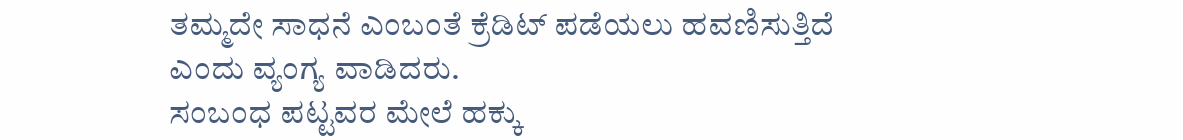ತಮ್ಮದೇ ಸಾಧನೆ ಎಂಬಂತೆ ಕ್ರೆಡಿಟ್ ಪಡೆಯಲು ಹವಣಿಸುತ್ತಿದೆ ಎಂದು ವ್ಯಂಗ್ಯ ವಾಡಿದರು.
ಸಂಬಂಧ ಪಟ್ಟವರ ಮೇಲೆ ಹಕ್ಕು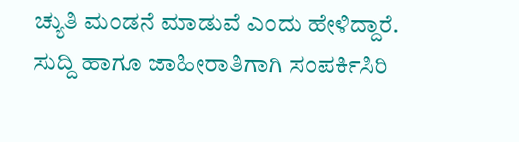ಚ್ಯುತಿ ಮಂಡನೆ ಮಾಡುವೆ ಎಂದು ಹೇಳಿದ್ದಾರೆ.
ಸುದ್ದಿ ಹಾಗೂ ಜಾಹೀರಾತಿಗಾಗಿ ಸಂಪರ್ಕಿಸಿರಿ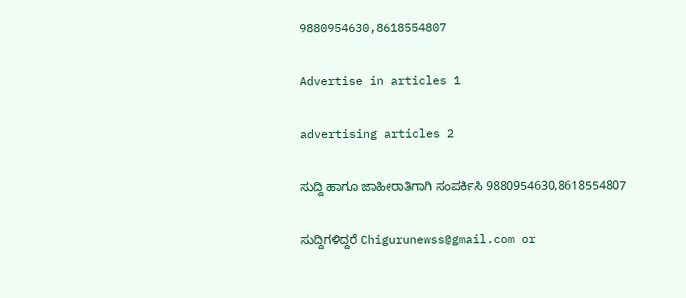9880954630,8618554807

Advertise in articles 1

advertising articles 2

ಸುದ್ದಿ ಹಾಗೂ ಜಾಹೀರಾತಿಗಾಗಿ ಸಂಪರ್ಕಿಸಿ 9880954630,8618554807

ಸುದ್ದಿಗಳಿದ್ದರೆ Chigurunewss@gmail.com or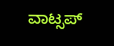ವಾಟ್ಸಪ್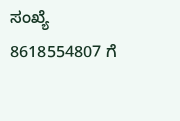ಸಂಖ್ಯೆ 8618554807 ಗೆ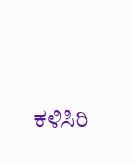ಕಳಿಸಿರಿ